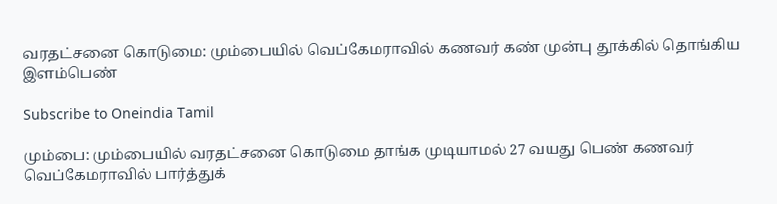வரதட்சனை கொடுமை: மும்பையில் வெப்கேமராவில் கணவர் கண் முன்பு தூக்கில் தொங்கிய இளம்பெண்

Subscribe to Oneindia Tamil

மும்பை: மும்பையில் வரதட்சனை கொடுமை தாங்க முடியாமல் 27 வயது பெண் கணவர் வெப்கேமராவில் பார்த்துக்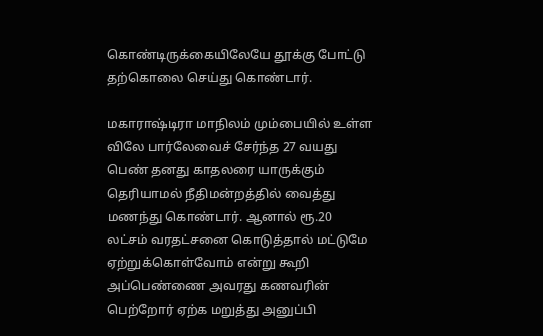கொண்டிருக்கையிலேயே தூக்கு போட்டு தற்கொலை செய்து கொண்டார்.

மகாராஷ்டிரா மாநிலம் மும்பையில் உள்ள விலே பார்லேவைச் சேர்ந்த 27 வயது பெண் தனது காதலரை யாருக்கும் தெரியாமல் நீதிமன்றத்தில் வைத்து மணந்து கொண்டார். ஆனால் ரூ.20 லட்சம் வரதட்சனை கொடுத்தால் மட்டுமே ஏற்றுக்கொள்வோம் என்று கூறி அப்பெண்ணை அவரது கணவரின் பெற்றோர் ஏற்க மறுத்து அனுப்பி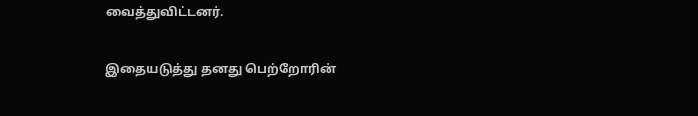வைத்துவிட்டனர்.

இதையடுத்து தனது பெற்றோரின்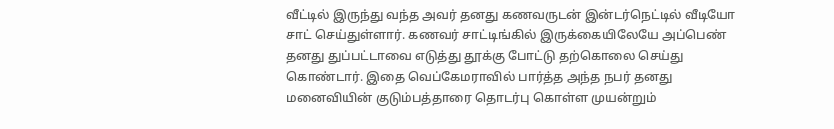வீட்டில் இருந்து வந்த அவர் தனது கணவருடன் இன்டர்நெட்டில் வீடியோ சாட் செய்துள்ளார். கணவர் சாட்டிங்கில் இருக்கையிலேயே அப்பெண் தனது துப்பட்டாவை எடுத்து தூக்கு போட்டு தற்கொலை செய்து கொண்டார். இதை வெப்கேமராவில் பார்த்த அந்த நபர் தனது மனைவியின் குடும்பத்தாரை தொடர்பு கொள்ள முயன்றும்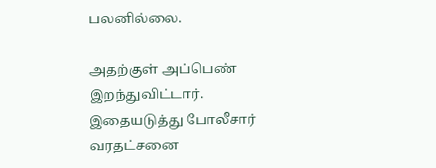பலனில்லை.

அதற்குள் அப்பெண் இறந்துவிட்டார். இதையடுத்து போலீசார் வரதட்சனை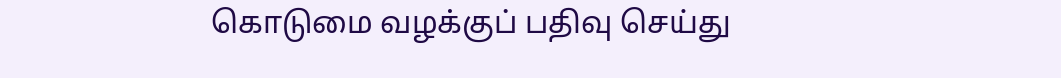கொடுமை வழக்குப் பதிவு செய்து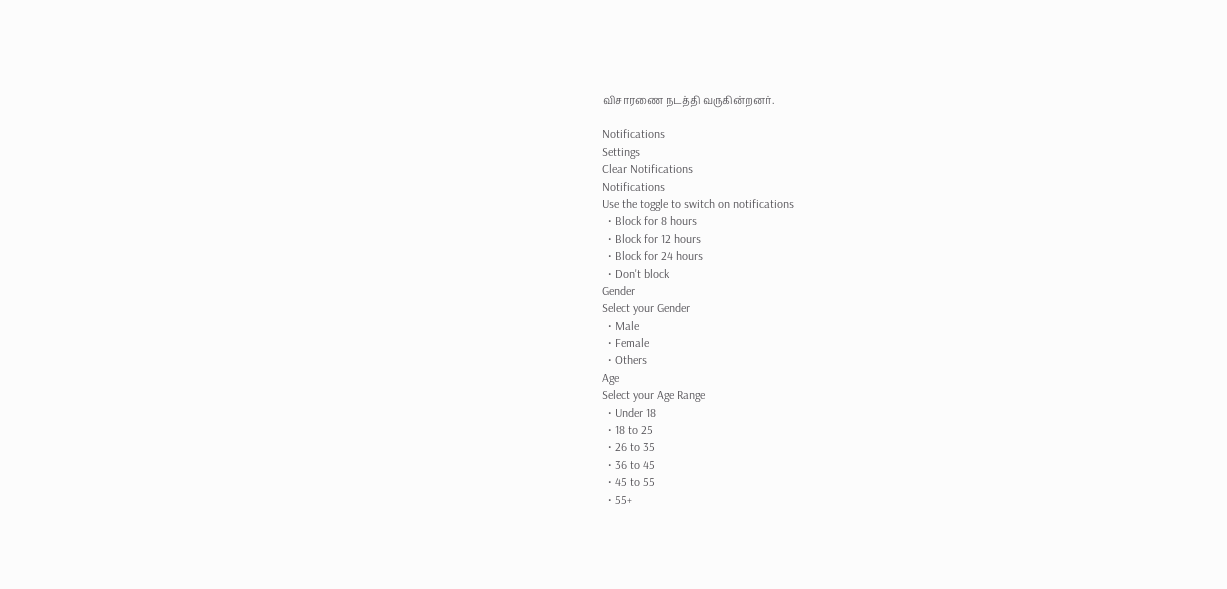விசாரணை நடத்தி வருகின்றனர்.

Notifications
Settings
Clear Notifications
Notifications
Use the toggle to switch on notifications
  • Block for 8 hours
  • Block for 12 hours
  • Block for 24 hours
  • Don't block
Gender
Select your Gender
  • Male
  • Female
  • Others
Age
Select your Age Range
  • Under 18
  • 18 to 25
  • 26 to 35
  • 36 to 45
  • 45 to 55
  • 55+